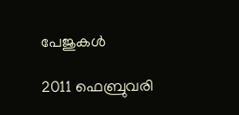പേജുകള്‍‌

2011 ഫെബ്രുവരി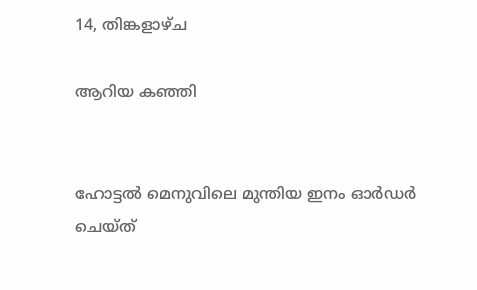14, തിങ്കളാഴ്‌ച

ആറിയ കഞ്ഞി


ഹോട്ടല്‍ മെനുവിലെ മുന്തിയ ഇനം ഓര്‍ഡര്‍ ചെയ്ത്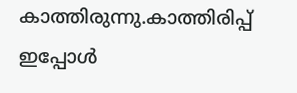കാത്തിരുന്നു.കാത്തിരിപ്പ് ഇപ്പോള്‍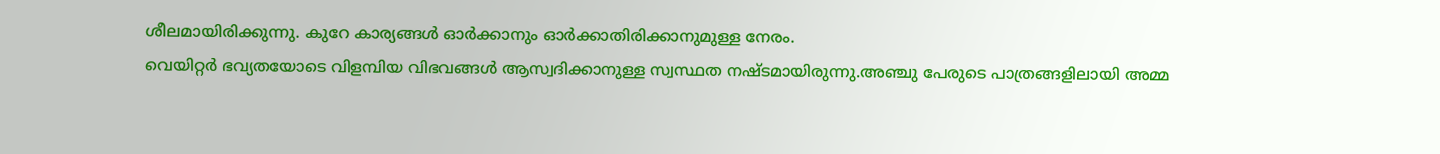ശീലമായിരിക്കുന്നു. കുറേ കാര്യങ്ങള്‍ ഓര്‍ക്കാനും ഓര്‍ക്കാതിരിക്കാനുമുള്ള നേരം.
വെയിറ്റര്‍ ഭവ്യതയോടെ വിളമ്പിയ വിഭവങ്ങള്‍ ആസ്വദിക്കാനുള്ള സ്വസ്ഥത നഷ്ടമായിരുന്നു.അഞ്ചു പേരുടെ പാത്രങ്ങളിലായി അമ്മ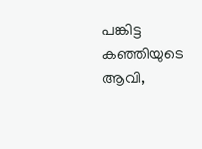പങ്കിട്ട കഞ്ഞിയുടെ ആവി,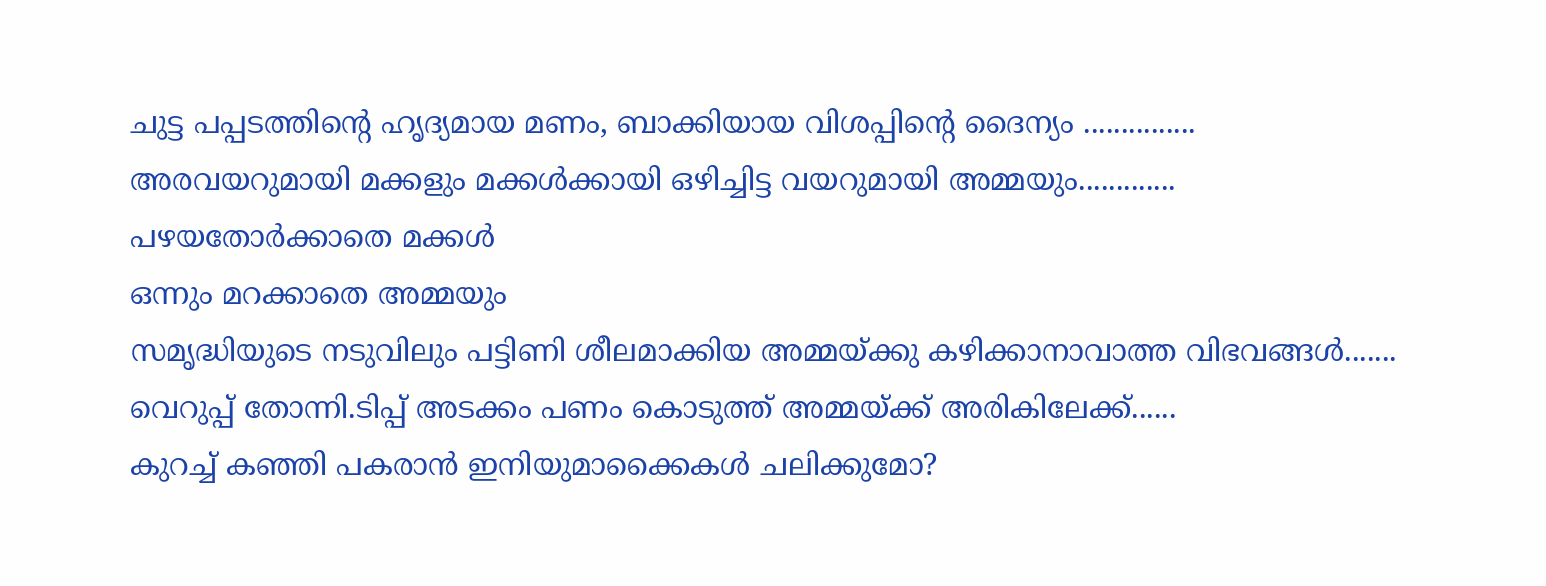ചുട്ട പപ്പടത്തിന്റെ ഹൃദ്യമായ മണം, ബാക്കിയായ വിശപ്പിന്റെ ദൈന്യം ...............
അരവയറുമായി മക്കളും മക്കള്‍ക്കായി ഒഴിച്ചിട്ട വയറുമായി അമ്മയും.............
പഴയതോര്‍ക്കാതെ മക്കള്‍
ഒന്നും മറക്കാതെ അമ്മയും
സമൃദ്ധിയുടെ നടുവിലും പട്ടിണി ശീലമാക്കിയ അമ്മയ്ക്കു കഴിക്കാനാവാത്ത വിഭവങ്ങള്‍.......
വെറുപ്പ് തോന്നി.ടിപ്പ് അടക്കം പണം കൊടുത്ത് അമ്മയ്ക്ക് അരികിലേക്ക്......
കുറച്ച് കഞ്ഞി പകരാന്‍ ഇനിയുമാക്കൈകള്‍ ചലിക്കുമോ?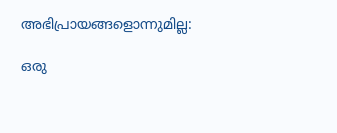അഭിപ്രായങ്ങളൊന്നുമില്ല:

ഒരു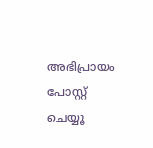അഭിപ്രായം പോസ്റ്റ് ചെയ്യൂ